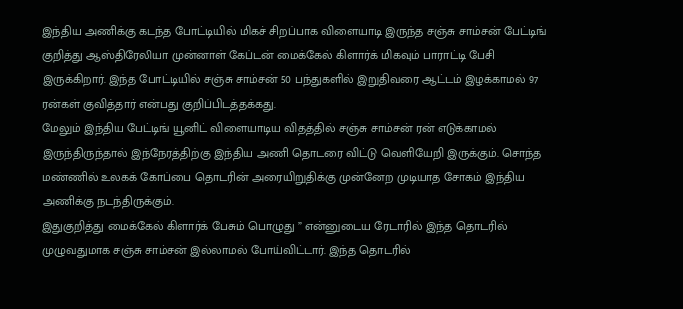இந்திய அணிக்கு கடந்த போட்டியில் மிகச் சிறப்பாக விளையாடி இருந்த சஞ்சு சாம்சன் பேட்டிங் குறித்து ஆஸ்திரேலியா முன்னாள் கேப்டன் மைக்கேல் கிளார்க் மிகவும் பாராட்டி பேசி இருக்கிறார். இந்த போட்டியில் சஞ்சு சாம்சன் 50 பந்துகளில் இறுதிவரை ஆட்டம் இழக்காமல் 97 ரன்கள் குவித்தார் என்பது குறிப்பிடத்தக்கது.
மேலும் இந்திய பேட்டிங் யூனிட் விளையாடிய விதத்தில் சஞ்சு சாம்சன் ரன் எடுக்காமல் இருந்திருந்தால் இந்நேரத்திற்கு இந்திய அணி தொடரை விட்டு வெளியேறி இருக்கும். சொந்த மண்ணில் உலகக் கோப்பை தொடரின் அரையிறுதிக்கு முன்னேற முடியாத சோகம் இந்திய அணிக்கு நடந்திருக்கும்.
இதுகுறித்து மைக்கேல் கிளார்க் பேசும் பொழுது ” என்னுடைய ரேடாரில் இந்த தொடரில் முழுவதுமாக சஞ்சு சாம்சன் இல்லாமல் போய்விட்டார். இந்த தொடரில்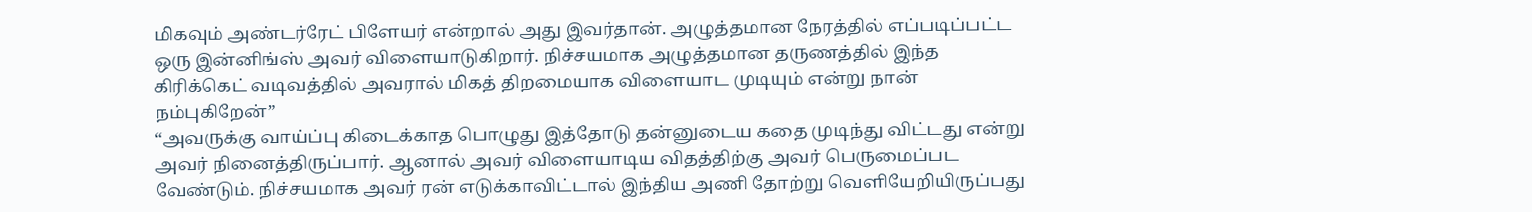மிகவும் அண்டர்ரேட் பிளேயர் என்றால் அது இவர்தான். அழுத்தமான நேரத்தில் எப்படிப்பட்ட ஒரு இன்னிங்ஸ் அவர் விளையாடுகிறார். நிச்சயமாக அழுத்தமான தருணத்தில் இந்த கிரிக்கெட் வடிவத்தில் அவரால் மிகத் திறமையாக விளையாட முடியும் என்று நான் நம்புகிறேன்”
“அவருக்கு வாய்ப்பு கிடைக்காத பொழுது இத்தோடு தன்னுடைய கதை முடிந்து விட்டது என்று அவர் நினைத்திருப்பார். ஆனால் அவர் விளையாடிய விதத்திற்கு அவர் பெருமைப்பட வேண்டும். நிச்சயமாக அவர் ரன் எடுக்காவிட்டால் இந்திய அணி தோற்று வெளியேறியிருப்பது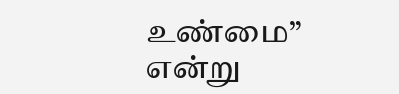உண்மை” என்று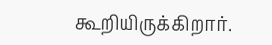கூறியிருக்கிறார்.